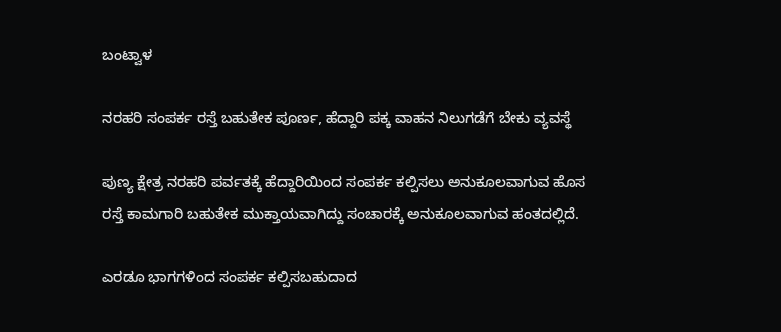ಬಂಟ್ವಾಳ

ನರಹರಿ ಸಂಪರ್ಕ ರಸ್ತೆ ಬಹುತೇಕ ಪೂರ್ಣ, ಹೆದ್ದಾರಿ ಪಕ್ಕ ವಾಹನ ನಿಲುಗಡೆಗೆ ಬೇಕು ವ್ಯವಸ್ಥೆ

ಪುಣ್ಯ ಕ್ಷೇತ್ರ ನರಹರಿ ಪರ್ವತಕ್ಕೆ ಹೆದ್ದಾರಿಯಿಂದ ಸಂಪರ್ಕ ಕಲ್ಪಿಸಲು ಅನುಕೂಲವಾಗುವ ಹೊಸ ರಸ್ತೆ ಕಾಮಗಾರಿ ಬಹುತೇಕ ಮುಕ್ತಾಯವಾಗಿದ್ದು ಸಂಚಾರಕ್ಕೆ ಅನುಕೂಲವಾಗುವ ಹಂತದಲ್ಲಿದೆ.

ಎರಡೂ ಭಾಗಗಳಿಂದ ಸಂಪರ್ಕ ಕಲ್ಪಿಸಬಹುದಾದ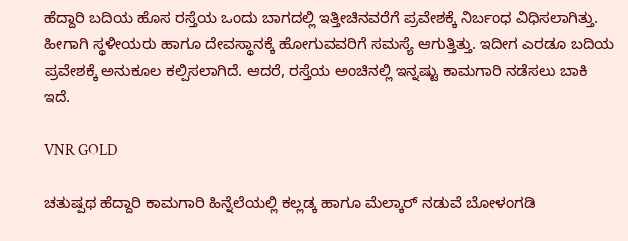ಹೆದ್ದಾರಿ ಬದಿಯ ಹೊಸ ರಸ್ತೆಯ ಒಂದು ಬಾಗದಲ್ಲಿ ಇತ್ತೀಚಿನವರೆಗೆ ಪ್ರವೇಶಕ್ಕೆ ನಿರ್ಬಂಧ ವಿಧಿಸಲಾಗಿತ್ತು. ಹೀಗಾಗಿ ಸ್ಥಳೀಯರು ಹಾಗೂ ದೇವಸ್ಥಾನಕ್ಕೆ ಹೋಗುವವರಿಗೆ ಸಮಸ್ಯೆ ಆಗುತ್ತಿತ್ತು. ಇದೀಗ ಎರಡೂ ಬದಿಯ ಪ್ರವೇಶಕ್ಕೆ ಅನುಕೂಲ ಕಲ್ಪಿಸಲಾಗಿದೆ. ಆದರೆ, ರಸ್ತೆಯ ಅಂಚಿನಲ್ಲಿ ಇನ್ನಷ್ಟು ಕಾಮಗಾರಿ ನಡೆಸಲು ಬಾಕಿ ಇದೆ.

VNR GOLD

ಚತುಷ್ಪಥ ಹೆದ್ದಾರಿ ಕಾಮಗಾರಿ ಹಿನ್ನೆಲೆಯಲ್ಲಿ ಕಲ್ಲಡ್ಕ ಹಾಗೂ ಮೆಲ್ಕಾರ್ ನಡುವೆ ಬೋಳಂಗಡಿ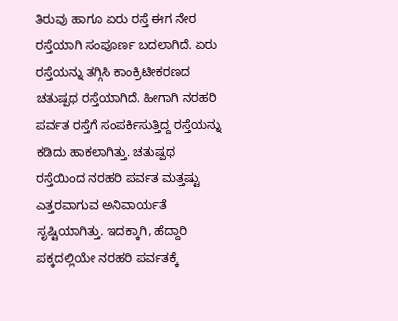ತಿರುವು ಹಾಗೂ ಏರು ರಸ್ತೆ ಈಗ ನೇರ ರಸ್ತೆಯಾಗಿ ಸಂಪೂರ್ಣ ಬದಲಾಗಿದೆ. ಏರು ರಸ್ತೆಯನ್ನು ತಗ್ಗಿಸಿ ಕಾಂಕ್ರಿಟೀಕರಣದ ಚತುಷ್ಪಥ ರಸ್ತೆಯಾಗಿದೆ. ಹೀಗಾಗಿ ನರಹರಿ ಪರ್ವತ ರಸ್ತೆಗೆ ಸಂಪರ್ಕಿಸುತ್ತಿದ್ದ ರಸ್ತೆಯನ್ನು ಕಡಿದು ಹಾಕಲಾಗಿತ್ತು. ಚತುಷ್ಪಥ ರಸ್ತೆಯಿಂದ ನರಹರಿ ಪರ್ವತ ಮತ್ತಷ್ಟು ಎತ್ತರವಾಗುವ ಅನಿವಾರ್ಯತೆ ಸೃಷ್ಟಿಯಾಗಿತ್ತು. ಇದಕ್ಕಾಗಿ, ಹೆದ್ದಾರಿ ಪಕ್ಕದಲ್ಲಿಯೇ ನರಹರಿ ಪರ್ವತಕ್ಕೆ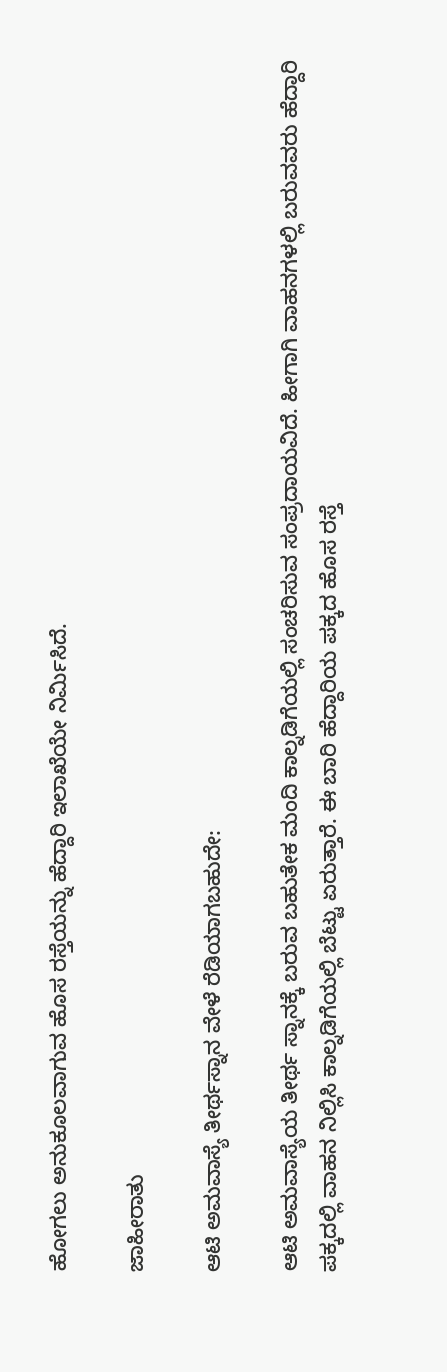ಹೋಗಲು ಅನುಕೂಲವಾಗುವ ಹೊಸ ರಸ್ತೆಯನ್ನು ಹೆದ್ದಾರಿ ಇಲಾಖೆಯೇ ನಿರ್ಮಿಸಿದೆ.

ಜಾಹೀರಾತು

ಆಟಿ ಅಮವಾಸ್ಯೆ ತೀರ್ಥಸ್ನಾನ ವೇಳೆ ರೆಡಿಯಾಗಬಹುದೇ:

ಆಟಿ ಅಮವಾಸ್ಯೆಯ ತೀರ್ಥ ಸ್ನಾನಕ್ಕೆ ಬರುವ ಬಹುತೇಕ ಮಂದಿ ಕಾಲ್ನಡಿಗೆಯಲ್ಲಿ ಸಂಚರಿಸುವ ಸಂಪ್ರದಾಯವಿದೆ. ಹೀಗಾಗಿ ವಾಹನಗಳಲ್ಲಿ ಬರುವವರು ಹೆದ್ದಾರಿ ಪಕ್ಕದಲ್ಲಿ ವಾಹನ ನಿಲ್ಲಿಸಿ ಕಾಲ್ನಡಿಗೆಯಲ್ಲಿ ಬೆಟ್ಟು ಏರುತ್ತಾರೆ. ಈ ಬಾರಿ ಹೆದ್ದಾರಿಯ ಪಕ್ಕದ ಹೊಸ ರಸ್ತೆ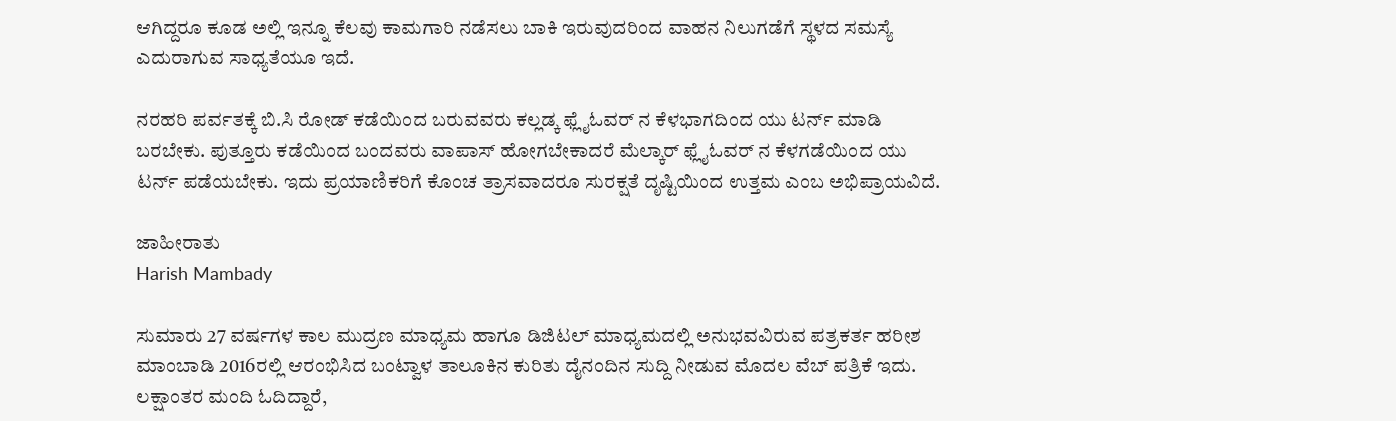ಆಗಿದ್ದರೂ ಕೂಡ ಅಲ್ಲಿ ಇನ್ನೂ ಕೆಲವು ಕಾಮಗಾರಿ ನಡೆಸಲು ಬಾಕಿ ಇರುವುದರಿಂದ ವಾಹನ ನಿಲುಗಡೆಗೆ ಸ್ಥಳದ ಸಮಸ್ಯೆ ಎದುರಾಗುವ ಸಾಧ್ಯತೆಯೂ ಇದೆ.

ನರಹರಿ ಪರ್ವತಕ್ಕೆ ಬಿ.ಸಿ ರೋಡ್ ಕಡೆಯಿಂದ ಬರುವವರು ಕಲ್ಲಡ್ಕ ಫ್ಲೈಓವರ್ ನ ಕೆಳಭಾಗದಿಂದ ಯು ಟರ್ನ್ ಮಾಡಿ ಬರಬೇಕು. ಪುತ್ತೂರು ಕಡೆಯಿಂದ ಬಂದವರು ವಾಪಾಸ್ ಹೋಗಬೇಕಾದರೆ ಮೆಲ್ಕಾರ್ ಫ್ಲೈಓವರ್ ನ ಕೆಳಗಡೆಯಿಂದ ಯು ಟರ್ನ್ ಪಡೆಯಬೇಕು. ಇದು ಪ್ರಯಾಣಿಕರಿಗೆ ಕೊಂಚ ತ್ರಾಸವಾದರೂ ಸುರಕ್ಷತೆ ದೃಷ್ಟಿಯಿಂದ ಉತ್ತಮ ಎಂಬ ಅಭಿಪ್ರಾಯವಿದೆ.

ಜಾಹೀರಾತು
Harish Mambady

ಸುಮಾರು 27 ವರ್ಷಗಳ ಕಾಲ ಮುದ್ರಣ ಮಾಧ್ಯಮ ಹಾಗೂ ಡಿಜಿಟಲ್ ಮಾಧ್ಯಮದಲ್ಲಿ ಅನುಭವವಿರುವ ಪತ್ರಕರ್ತ ಹರೀಶ ಮಾಂಬಾಡಿ 2016ರಲ್ಲಿ ಆರಂಭಿಸಿದ ಬಂಟ್ವಾಳ ತಾಲೂಕಿನ ಕುರಿತು ದೈನಂದಿನ ಸುದ್ದಿ ನೀಡುವ ಮೊದಲ ವೆಬ್ ಪತ್ರಿಕೆ ಇದು. ಲಕ್ಷಾಂತರ ಮಂದಿ ಓದಿದ್ದಾರೆ,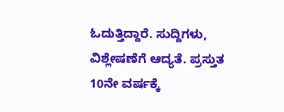ಓದುತ್ತಿದ್ದಾರೆ. ಸುದ್ದಿಗಳು, ವಿಶ್ಲೇಷಣೆಗೆ ಆದ್ಯತೆ. ಪ್ರಸ್ತುತ 10ನೇ ವರ್ಷಕ್ಕೆ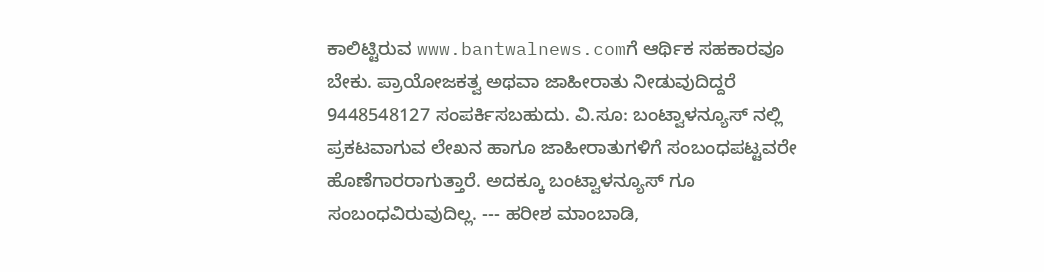ಕಾಲಿಟ್ಟಿರುವ www.bantwalnews.comಗೆ ಆರ್ಥಿಕ ಸಹಕಾರವೂ ಬೇಕು. ಪ್ರಾಯೋಜಕತ್ವ ಅಥವಾ ಜಾಹೀರಾತು ನೀಡುವುದಿದ್ದರೆ 9448548127 ಸಂಪರ್ಕಿಸಬಹುದು. ವಿ.ಸೂ: ಬಂಟ್ವಾಳನ್ಯೂಸ್ ನಲ್ಲಿ ಪ್ರಕಟವಾಗುವ ಲೇಖನ ಹಾಗೂ ಜಾಹೀರಾತುಗಳಿಗೆ ಸಂಬಂಧಪಟ್ಟವರೇ ಹೊಣೆಗಾರರಾಗುತ್ತಾರೆ. ಅದಕ್ಕೂ ಬಂಟ್ವಾಳನ್ಯೂಸ್ ಗೂ ಸಂಬಂಧವಿರುವುದಿಲ್ಲ. --- ಹರೀಶ ಮಾಂಬಾಡಿ,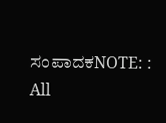ಸಂಪಾದಕNOTE: : All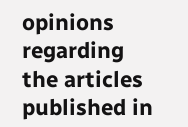opinions regarding the articles published in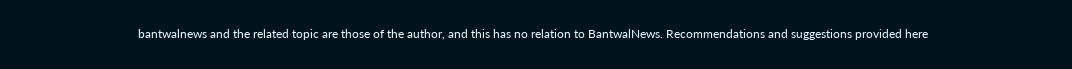bantwalnews and the related topic are those of the author, and this has no relation to BantwalNews. Recommendations and suggestions provided here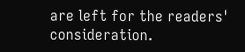are left for the readers' consideration.